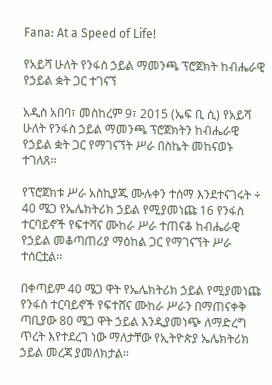Fana: At a Speed of Life!

የአይሻ ሁለት የንፋስ ኃይል ማመንጫ ፕሮጀክት ከብሔራዊ የኃይል ቋት ጋር ተገናኘ

አዲስ አበባ፣ መስከረም 9፣ 2015 (ኤፍ ቢ ሲ) የአይሻ ሁለት የንፋስ ኃይል ማመንጫ ፕሮጀክትን ከብሔራዊ የኃይል ቋት ጋር የማገናኘት ሥራ በስኬት መከናወኑ ተገለጸ፡፡

የፕሮጀክቱ ሥራ አስኪያጁ ሙሉቀን ተሰማ እንደተናገሩት ÷ 40 ሜጋ የኤሌክትሪክ ኃይል የሚያመነጩ 16 የንፋስ ተርባይኖች የፍተሻና ሙከራ ሥራ ተጠናቆ ከብሔራዊ የኃይል መቆጣጠሪያ ማዕከል ጋር የማገናኘት ሥራ ተሰርቷል፡፡

በቀጣይም 40 ሜጋ ዋት የኤሌክትሪክ ኃይል የሚያመነጩ የንፋስ ተርባይኖች የፍተሸና ሙከራ ሥራን በማጠናቀቅ ጣቢያው 80 ሜጋ ዋት ኃይል እንዲያመነጭ ለማድረግ ጥረት እየተደረገ ነው ማለታቸው የኢትዮጵያ ኤሌክትሪክ ኃይል መረጃ ያመለክታል፡፡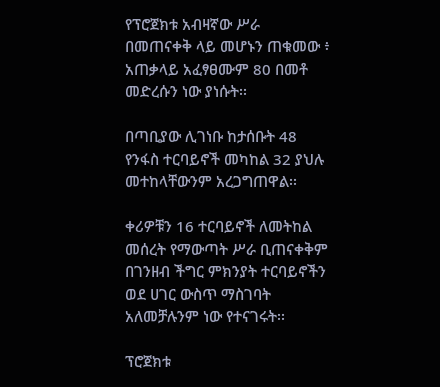የፕሮጀክቱ አብዛኛው ሥራ በመጠናቀቅ ላይ መሆኑን ጠቁመው ፥ አጠቃላይ አፈፃፀሙም 80 በመቶ መድረሱን ነው ያነሱት፡፡

በጣቢያው ሊገነቡ ከታሰቡት 48 የንፋስ ተርባይኖች መካከል 32 ያህሉ መተከላቸውንም አረጋግጠዋል፡፡

ቀሪዎቹን 16 ተርባይኖች ለመትከል መሰረት የማውጣት ሥራ ቢጠናቀቅም በገንዘብ ችግር ምክንያት ተርባይኖችን ወደ ሀገር ውስጥ ማስገባት አለመቻሉንም ነው የተናገሩት፡፡

ፕሮጀክቱ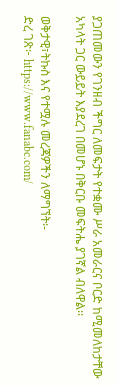ያጋጠመውን የገንዘብ ችግር ለመፍታት የተቋሙ ሥራ አመራርና ቦርድ ከሚመለከታቸው አካላት ጋር ውይይት እያደረገ በመሆኑ በቅርቡ መፍትሔ ያገኛል ብለዋል፡፡

ወቅታዊ፣ትኩስ እና የተሟሉ መረጃዎችን ለማግኘት፡-
ድረ ገጽ፦ https://www.fanabc.com/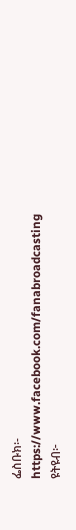ፌስቡክ፡- https://www.facebook.com/fanabroadcasting
ዩትዩብ፦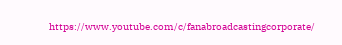https://www.youtube.com/c/fanabroadcastingcorporate/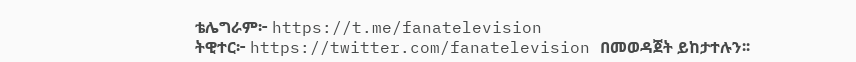ቴሌግራም፦ https://t.me/fanatelevision
ትዊተር፦ https://twitter.com/fanatelevision በመወዳጀት ይከታተሉን፡፡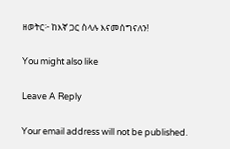ዘወትር፦ ከእኛ ጋር ስላሉ እናመሰግናለን!

You might also like

Leave A Reply

Your email address will not be published.